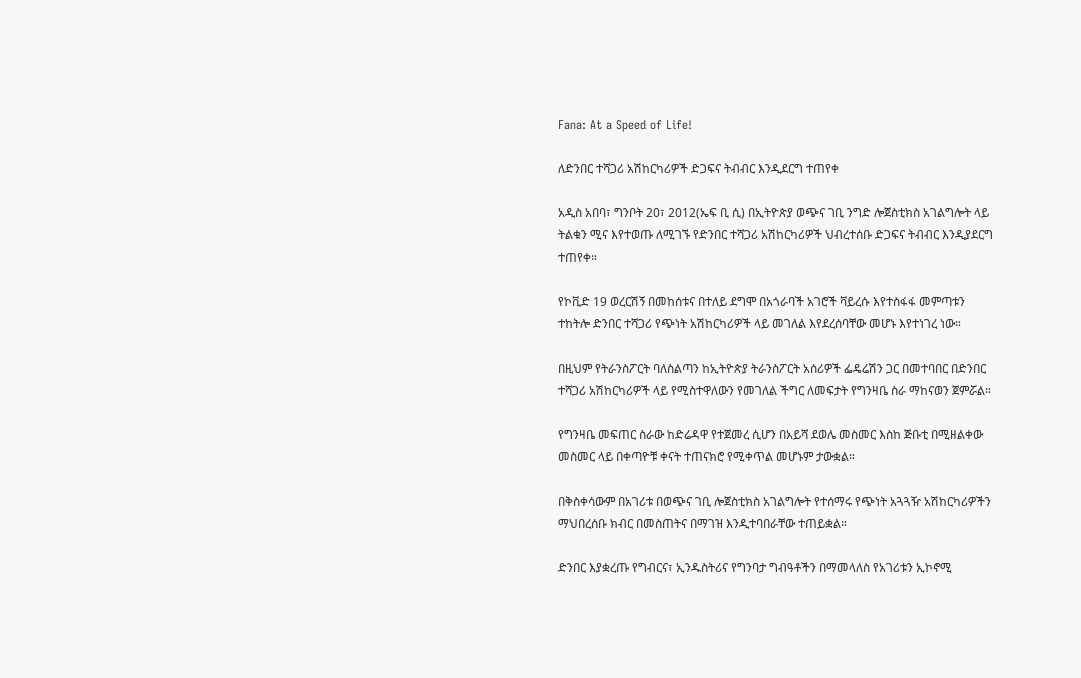Fana: At a Speed of Life!

ለድንበር ተሻጋሪ አሽከርካሪዎች ድጋፍና ትብብር እንዲደርግ ተጠየቀ

አዲስ አበባ፣ ግንቦት 20፣ 2012(ኤፍ ቢ ሲ) በኢትዮጵያ ወጭና ገቢ ንግድ ሎጀስቲክስ አገልግሎት ላይ ትልቁን ሚና እየተወጡ ለሚገኙ የድንበር ተሻጋሪ አሽከርካሪዎች ህብረተሰቡ ድጋፍና ትብብር እንዲያደርግ ተጠየቀ።

የኮቪድ 19 ወረርሽኝ በመከሰቱና በተለይ ደግሞ በአጎራባች አገሮች ቫይረሱ እየተስፋፋ መምጣቱን ተከትሎ ድንበር ተሻጋሪ የጭነት አሽከርካሪዎች ላይ መገለል እየደረሰባቸው መሆኑ እየተነገረ ነው።

በዚህም የትራንስፖርት ባለስልጣን ከኢትዮጵያ ትራንስፖርት አሰሪዎች ፌዴሬሽን ጋር በመተባበር በድንበር ተሻጋሪ አሽከርካሪዎች ላይ የሚስተዋለውን የመገለል ችግር ለመፍታት የግንዛቤ ስራ ማከናወን ጀምሯል።

የግንዛቤ መፍጠር ስራው ከድሬዳዋ የተጀመረ ሲሆን በአይሻ ደወሌ መስመር እስከ ጅቡቲ በሚዘልቀው መስመር ላይ በቀጣዮቹ ቀናት ተጠናክሮ የሚቀጥል መሆኑም ታውቋል።

በቅስቀሳውም በአገሪቱ በወጭና ገቢ ሎጀስቲክስ አገልግሎት የተሰማሩ የጭነት አጓጓዥ አሽከርካሪዎችን ማህበረሰቡ ክብር በመስጠትና በማገዝ እንዲተባበራቸው ተጠይቋል።

ድንበር እያቋረጡ የግብርና፣ ኢንዱስትሪና የግንባታ ግብዓቶችን በማመላለስ የአገሪቱን ኢኮኖሚ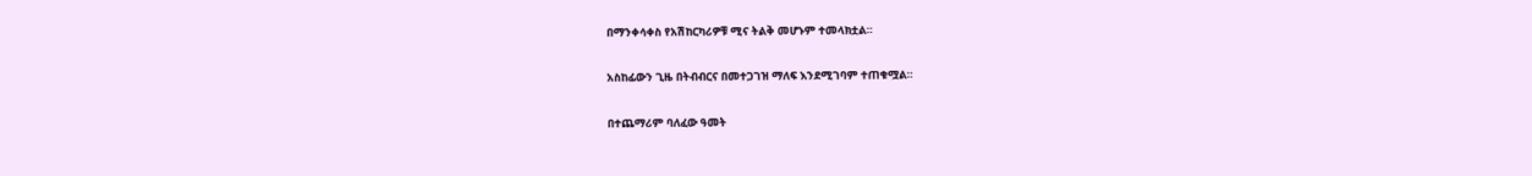በማንቀሳቀስ የአሽከርካሪዎቹ ሚና ትልቅ መሆኑም ተመላክቷል።

አስከፊውን ጊዜ በትብብርና በመተጋገዝ ማለፍ እንደሚገባም ተጠቁሟል።

በተጨማሪም ባለፈው ዓመት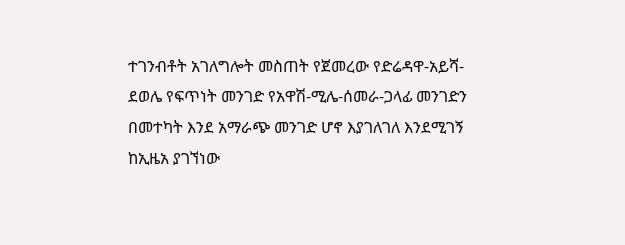ተገንብቶት አገለግሎት መስጠት የጀመረው የድሬዳዋ-አይሻ-ደወሌ የፍጥነት መንገድ የአዋሽ-ሚሌ-ሰመራ-ጋላፊ መንገድን በመተካት እንደ አማራጭ መንገድ ሆኖ እያገለገለ እንደሚገኝ ከኢዜአ ያገኘነው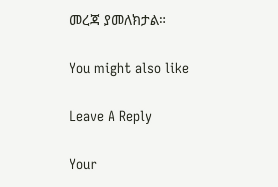መረጃ ያመለክታል።

You might also like

Leave A Reply

Your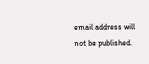email address will not be published.